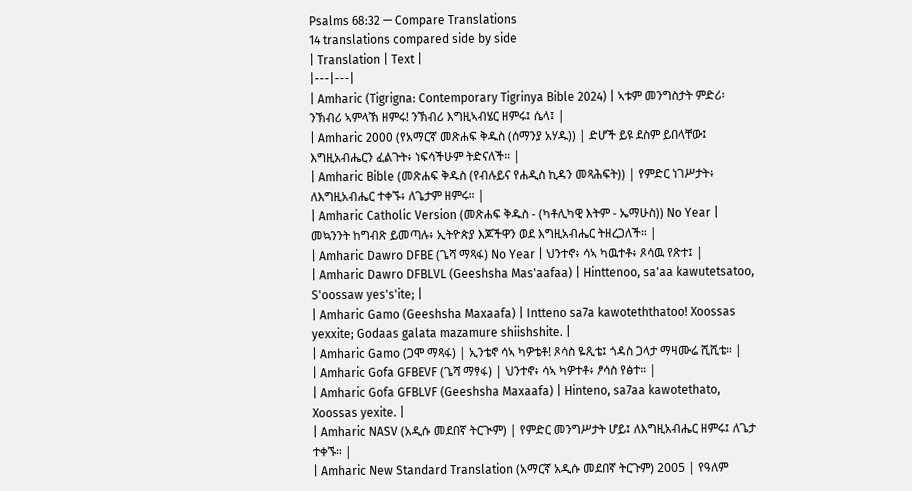Psalms 68:32 — Compare Translations
14 translations compared side by side
| Translation | Text |
|---|---|
| Amharic (Tigrigna: Contemporary Tigrinya Bible 2024) | ኣቱም መንግስታት ምድሪ፡ ንኽብሪ ኣምላኽ ዘምሩ! ንኽብሪ እግዚኣብሄር ዘምሩ፤ ሴላ፤ |
| Amharic 2000 (የአማርኛ መጽሐፍ ቅዱስ (ሰማንያ አሃዱ)) | ድሆች ይዩ ደስም ይበላቸው፤ እግዚአብሔርን ፈልጉት፥ ነፍሳችሁም ትድናለች። |
| Amharic Bible (መጽሐፍ ቅዱስ (የብሉይና የሐዲስ ኪዳን መጻሕፍት)) | የምድር ነገሥታት፥ ለእግዚአብሔር ተቀኙ፥ ለጌታም ዘምሩ። |
| Amharic Catholic Version (መጽሐፍ ቅዱስ - (ካቶሊካዊ እትም - ኤማሁስ)) No Year | መኳንንት ከግብጽ ይመጣሉ፥ ኢትዮጵያ እጆችዋን ወደ እግዚአብሔር ትዘረጋለች። |
| Amharic Dawro DFBE (ጌሻ ማጻፋ) No Year | ህንተኖ፥ ሳኣ ካዉተቶ፥ ጾሳዉ የጽተ፤ |
| Amharic Dawro DFBLVL (Geeshsha Mas'aafaa) | Hinttenoo, sa'aa kawutetsatoo, S'oossaw yes's'ite; |
| Amharic Gamo (Geeshsha Maxaafa) | Intteno sa7a kawoteththatoo! Xoossas yexxite; Godaas galata mazamure shiishshite. |
| Amharic Gamo (ጋሞ ማጻፋ) | ኢንቴኖ ሳኣ ካዎቴቶ! ጾሳስ ዬጺቴ፤ ጎዳስ ጋላታ ማዛሙሬ ሺሺቴ። |
| Amharic Gofa GFBEVF (ጌሻ ማፃፋ) | ህንተኖ፥ ሳኣ ካዎተቶ፥ ፆሳስ የፅተ። |
| Amharic Gofa GFBLVF (Geeshsha Maxaafa) | Hinteno, sa7aa kawotethato, Xoossas yexite. |
| Amharic NASV (አዲሱ መደበኛ ትርጒም) | የምድር መንግሥታት ሆይ፤ ለእግዚአብሔር ዘምሩ፤ ለጌታ ተቀኙ። |
| Amharic New Standard Translation (አማርኛ አዲሱ መደበኛ ትርጉም) 2005 | የዓለም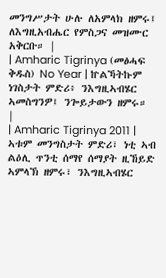መንግሥታት ሁሉ ለአምላክ ዘምሩ፤ ለእግዚአብሔር የምስጋና መዝሙር አቅርቡ። |
| Amharic Tigrinya (መፅሓፍ ቅዱስ) No Year | ኵልኻትኩም ነገስታት ምድሪ፥ ንእግዚኣብሄር ኣመስግንዎ፤ ንጐይታውን ዘምሩ። |
| Amharic Tigrinya 2011 | ኣቱም መንግስታት ምድሪ፣ ነቲ ኣብ ልዕሊ ጥንቲ ሰማየ ሰማያት ዚኸይድ ኣምላኽ ዘምሩ፣ ንእግዚኣብሄር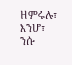ዘምሩሉ፣ እንሆ፣ ንሱ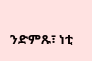ንድምጹ፣ ነቲ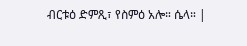ብርቱዕ ድምጺ፣ የስምዕ አሎ። ሴላ። |